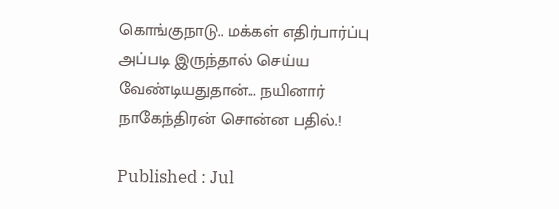கொங்குநாடு.. மக்கள் எதிர்பார்ப்பு அப்படி இருந்தால் செய்ய வேண்டியதுதான்... நயினார் நாகேந்திரன் சொன்ன பதில்.!

Published : Jul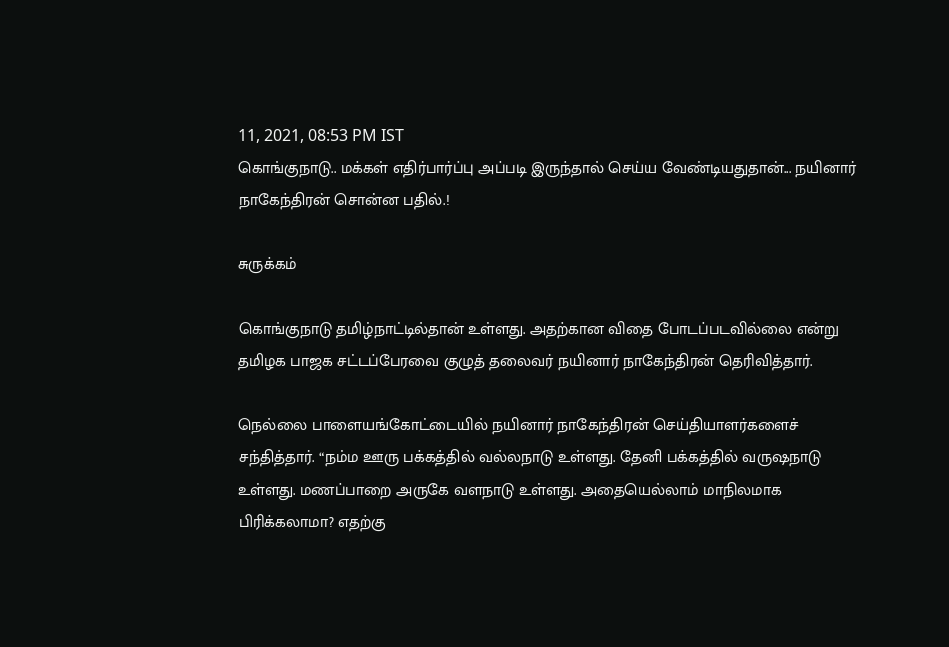11, 2021, 08:53 PM IST
கொங்குநாடு.. மக்கள் எதிர்பார்ப்பு அப்படி இருந்தால் செய்ய வேண்டியதுதான்... நயினார் நாகேந்திரன் சொன்ன பதில்.!

சுருக்கம்

கொங்குநாடு தமிழ்நாட்டில்தான் உள்ளது. அதற்கான விதை போடப்படவில்லை என்று தமிழக பாஜக சட்டப்பேரவை குழுத் தலைவர் நயினார் நாகேந்திரன் தெரிவித்தார்.

நெல்லை பாளையங்கோட்டையில் நயினார் நாகேந்திரன் செய்தியாளர்களைச் சந்தித்தார். “நம்ம ஊரு பக்கத்தில் வல்லநாடு உள்ளது. தேனி பக்கத்தில் வருஷநாடு உள்ளது. மணப்பாறை அருகே வளநாடு உள்ளது. அதையெல்லாம் மாநிலமாக பிரிக்கலாமா? எதற்கு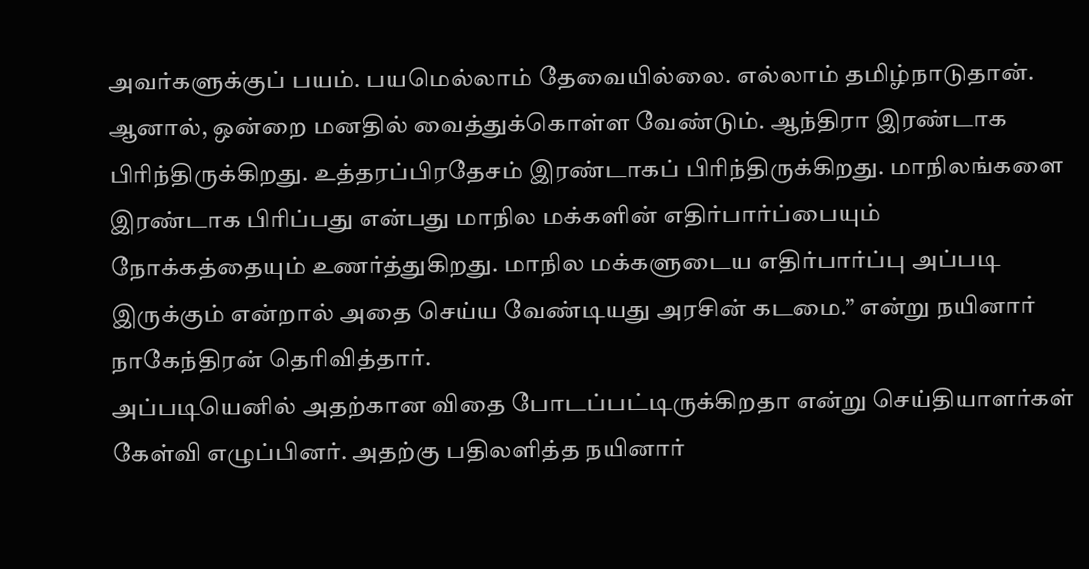அவர்களுக்குப் பயம். பயமெல்லாம் தேவையில்லை. எல்லாம் தமிழ்நாடுதான். ஆனால், ஒன்றை மனதில் வைத்துக்கொள்ள வேண்டும். ஆந்திரா இரண்டாக பிரிந்திருக்கிறது. உத்தரப்பிரதேசம் இரண்டாகப் பிரிந்திருக்கிறது. மாநிலங்களை இரண்டாக பிரிப்பது என்பது மாநில மக்களின் எதிர்பார்ப்பையும் நோக்கத்தையும் உணர்த்துகிறது. மாநில மக்களுடைய எதிர்பார்ப்பு அப்படி இருக்கும் என்றால் அதை செய்ய வேண்டியது அரசின் கடமை.” என்று நயினார் நாகேந்திரன் தெரிவித்தார்.
அப்படியெனில் அதற்கான விதை போடப்பட்டிருக்கிறதா என்று செய்தியாளர்கள் கேள்வி எழுப்பினர். அதற்கு பதிலளித்த நயினார்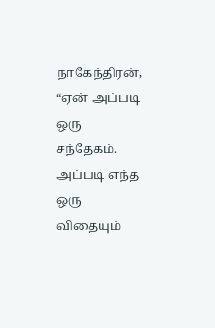நாகேந்திரன், “ஏன் அப்படி ஒரு சந்தேகம். அப்படி எந்த ஒரு விதையும்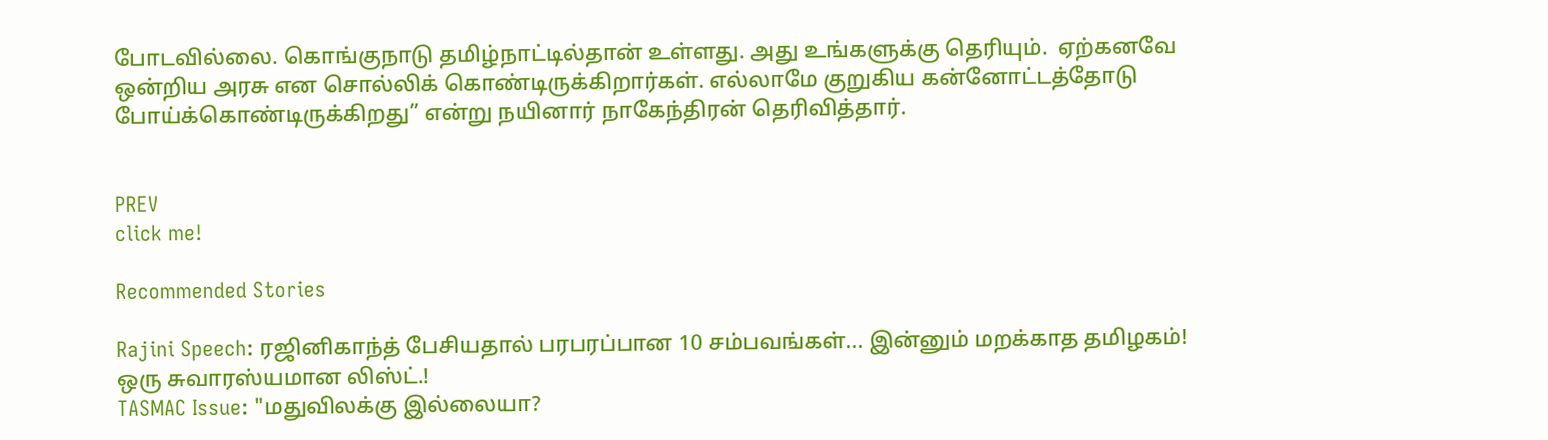போடவில்லை. கொங்குநாடு தமிழ்நாட்டில்தான் உள்ளது. அது உங்களுக்கு தெரியும்.  ஏற்கனவே ஒன்றிய அரசு என சொல்லிக் கொண்டிருக்கிறார்கள். எல்லாமே குறுகிய கன்னோட்டத்தோடு போய்க்கொண்டிருக்கிறது” என்று நயினார் நாகேந்திரன் தெரிவித்தார்.


PREV
click me!

Recommended Stories

Rajini Speech: ரஜினிகாந்த் பேசியதால் பரபரப்பான 10 சம்பவங்கள்... இன்னும் மறக்காத தமிழகம்! ஒரு சுவாரஸ்யமான லிஸ்ட்.!
TASMAC Issue: "மதுவிலக்கு இல்லையா?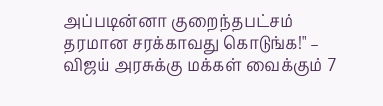அப்படின்னா குறைந்தபட்சம் தரமான சரக்காவது கொடுங்க!" – விஜய் அரசுக்கு மக்கள் வைக்கும் 7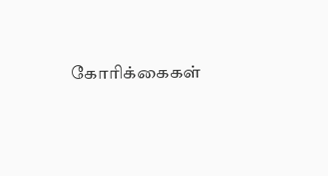கோரிக்கைகள்